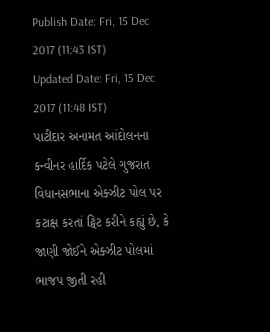Publish Date: Fri, 15 Dec 2017 (11:43 IST)
Updated Date: Fri, 15 Dec 2017 (11:48 IST)
પાટીદાર અનામત આંદોલનના કન્વીનર હાર્દિક પટેલે ગુજરાત વિધાનસભાના એક્ઝીટ પોલ પર કટાક્ષ કરતાં ટ્વિટ કરીને કહ્યું છે, કે જાણી જોઈને એક્ઝીટ પોલમાં ભાજપ જીતી રહી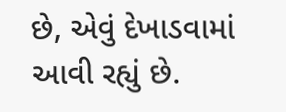છે, એવું દેખાડવામાં આવી રહ્યું છે.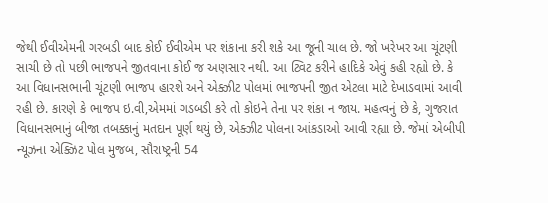જેથી ઈવીએમની ગરબડી બાદ કોઈ ઈવીએમ પર શંકાના કરી શકે આ જૂની ચાલ છે. જો ખરેખર આ ચૂંટણી સાચી છે તો પછી ભાજપને જીતવાના કોઈ જ અણસાર નથી. આ ટ્વિટ કરીને હાદિકે એવું કહી રહ્યો છે. કે આ વિધાનસભાની ચૂંટણી ભાજપ હારશે અને એક્ઝીટ પોલમાં ભાજપની જીત એટલા માટે દેખાડવામાં આવી રહી છે. કારણે કે ભાજપ ઇ.વી,એમમાં ગડબડી કરે તો કોઇને તેના પર શંકા ન જાય. મહત્વનું છે કે, ગુજરાત વિધાનસભાનું બીજા તબક્કાનું મતદાન પૂર્ણ થયું છે, એક્ઝીટ પોલના આંકડાઓ આવી રહ્યા છે. જેમાં એબીપી ન્યૂઝના એક્ઝિટ પોલ મુજબ, સૌરાષ્ટ્રની 54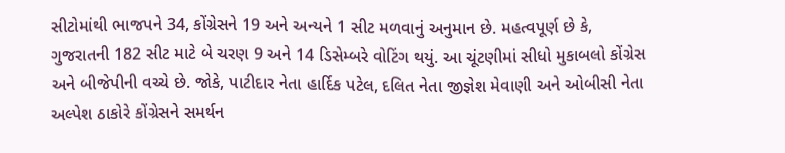સીટોમાંથી ભાજપને 34, કોંગ્રેસને 19 અને અન્યને 1 સીટ મળવાનું અનુમાન છે. મહત્વપૂર્ણ છે કે, ગુજરાતની 182 સીટ માટે બે ચરણ 9 અને 14 ડિસેમ્બરે વોટિંગ થયું. આ ચૂંટણીમાં સીધો મુકાબલો કોંગ્રેસ અને બીજેપીની વચ્ચે છે. જોકે, પાટીદાર નેતા હાર્દિક પટેલ, દલિત નેતા જીજ્ઞેશ મેવાણી અને ઓબીસી નેતા અલ્પેશ ઠાકોરે કોંગ્રેસને સમર્થન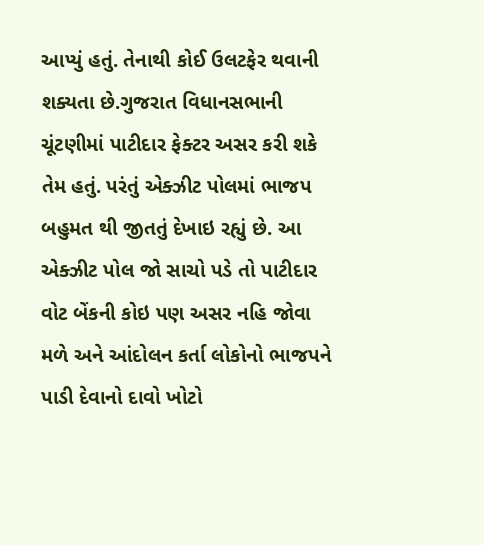આપ્યું હતું. તેનાથી કોઈ ઉલટફેર થવાની શક્યતા છે.ગુજરાત વિધાનસભાની ચૂંટણીમાં પાટીદાર ફેક્ટર અસર કરી શકે તેમ હતું. પરંતું એક્ઝીટ પોલમાં ભાજપ બહુમત થી જીતતું દેખાઇ રહ્યું છે. આ એક્ઝીટ પોલ જો સાચો પડે તો પાટીદાર વોટ બેંકની કોઇ પણ અસર નહિ જોવા મળે અને આંદોલન કર્તા લોકોનો ભાજપને પાડી દેવાનો દાવો ખોટો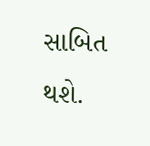સાબિત થશે.